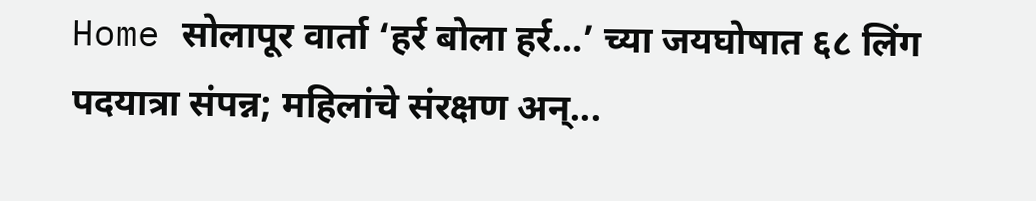Home सोलापूर वार्ता ‘हर्र बोला हर्र…’ च्या जयघोषात ६८ लिंग पदयात्रा संपन्न; महिलांचे संरक्षण अन्...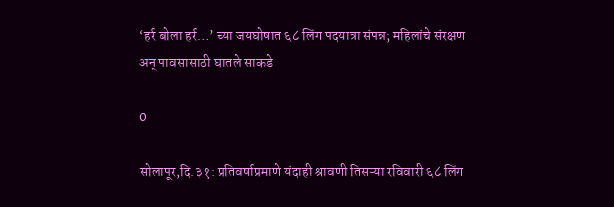‘हर्र बोला हर्र…’ च्या जयघोषात ६८ लिंग पदयात्रा संपन्न; महिलांचे संरक्षण अन् पावसासाठी घातले साकडे

0

सोलापूर,दि.३१: प्रतिवर्षाप्रमाणे यंदाही श्रावणी तिसऱ्या रविवारी ६८ लिंग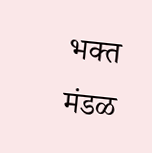भक्त मंडळ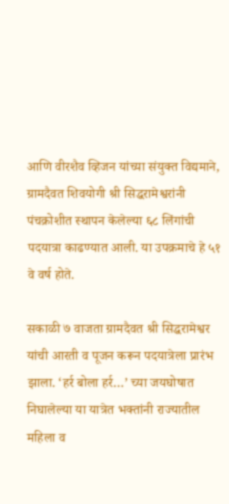आणि वीरशैव व्हिजन यांच्या संयुक्त विद्यमाने, ग्रामदैवत शिवयोगी श्री सिद्धरामेश्वरांनी पंचक्रोशीत स्थापन केलेल्या ६८ लिंगांची पदयात्रा काढण्यात आली. या उपक्रमाचे हे ५१ वे वर्ष होते.

सकाळी ७ वाजता ग्रामदैवत श्री सिद्धरामेश्वर यांची आरती व पूजन करून पदयात्रेला प्रारंभ झाला. ‘हर्र बोला हर्र…’ च्या जयघोषात निघालेल्या या यात्रेत भक्तांनी राज्यातील महिला व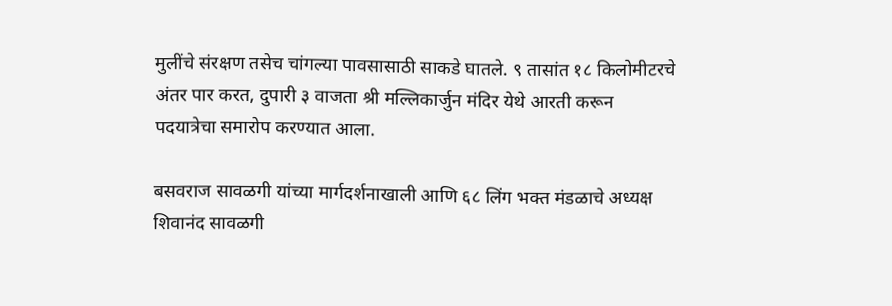मुलींचे संरक्षण तसेच चांगल्या पावसासाठी साकडे घातले. ९ तासांत १८ किलोमीटरचे अंतर पार करत, दुपारी ३ वाजता श्री मल्लिकार्जुन मंदिर येथे आरती करून पदयात्रेचा समारोप करण्यात आला.

बसवराज सावळगी यांच्या मार्गदर्शनाखाली आणि ६८ लिंग भक्त मंडळाचे अध्यक्ष शिवानंद सावळगी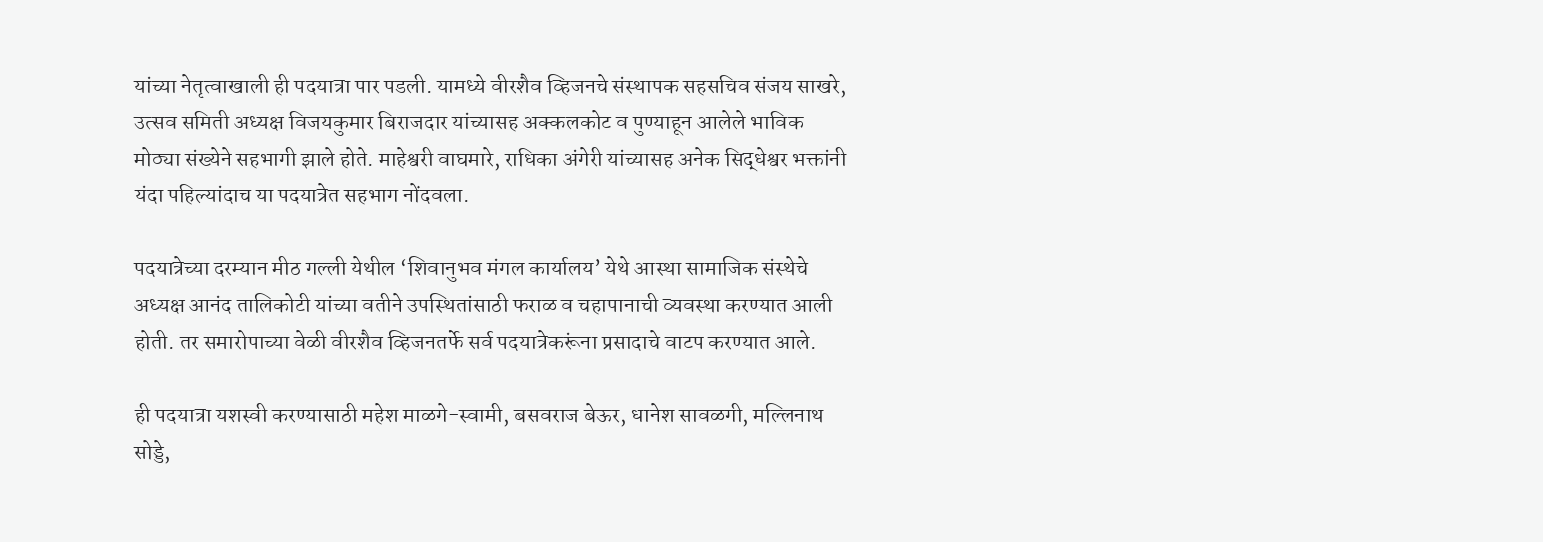यांच्या नेतृत्वाखाली ही पदयात्रा पार पडली. यामध्ये वीरशैव व्हिजनचे संस्थापक सहसचिव संजय साखरे, उत्सव समिती अध्यक्ष विजयकुमार बिराजदार यांच्यासह अक्कलकोट व पुण्याहून आलेले भाविक मोठ्या संख्येने सहभागी झाले होते. माहेश्वरी वाघमारे, राधिका अंगेरी यांच्यासह अनेक सिद्धेश्वर भक्तांनी यंदा पहिल्यांदाच या पदयात्रेत सहभाग नोंदवला.

पदयात्रेच्या दरम्यान मीठ गल्ली येथील ‘शिवानुभव मंगल कार्यालय’ येथे आस्था सामाजिक संस्थेचे अध्यक्ष आनंद तालिकोटी यांच्या वतीने उपस्थितांसाठी फराळ व चहापानाची व्यवस्था करण्यात आली होती. तर समारोपाच्या वेळी वीरशैव व्हिजनतर्फे सर्व पदयात्रेकरूंना प्रसादाचे वाटप करण्यात आले.

ही पदयात्रा यशस्वी करण्यासाठी महेश माळगे-स्वामी, बसवराज बेऊर, धानेश सावळगी, मल्लिनाथ सोड्डे,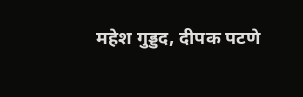महेश गुड्डद, दीपक पटणे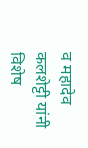व महादेव कलशेट्टी यांनी विशेष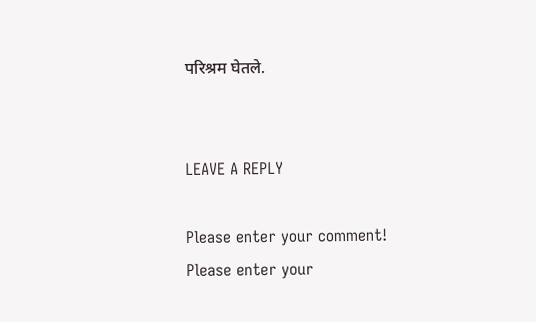परिश्रम घेतले.


LEAVE A REPLY

Please enter your comment!
Please enter your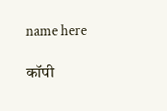name here

कॉपी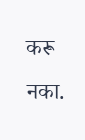करू नका.